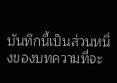บันทึกนี้เป็นส่วนหนึ่งของบทความที่จะ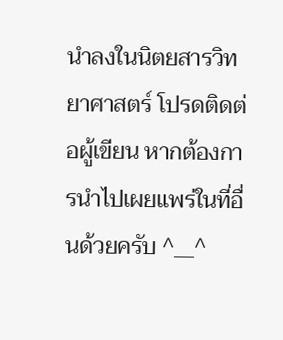นำลงในนิตยสารวิทยาศาสตร์ โปรดติดต่อผู้เขียน หากต้องการนำไปเผยแพร่ในที่อื่นด้วยครับ ^__^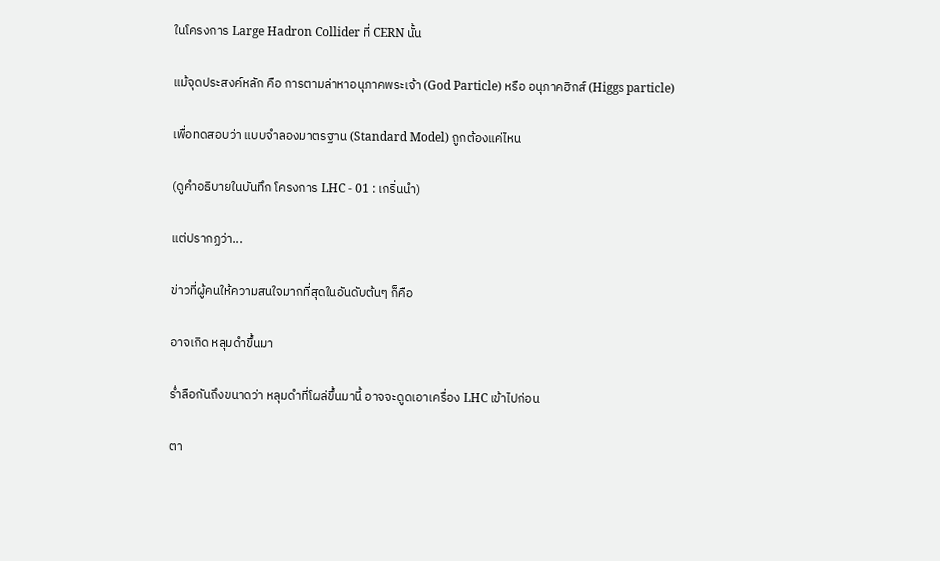ในโครงการ Large Hadron Collider ที่ CERN นั้น

แม้จุดประสงค์หลัก คือ การตามล่าหาอนุภาคพระเจ้า (God Particle) หรือ อนุภาคฮิกส์ (Higgs particle)

เพื่อทดสอบว่า แบบจำลองมาตรฐาน (Standard Model) ถูกต้องแค่ไหน

(ดูคำอธิบายในบันทึก โครงการ LHC - 01 : เกริ่นนำ)

แต่ปรากฏว่า...

ข่าวที่ผู้คนให้ความสนใจมากที่สุดในอันดับต้นๆ ก็คือ

อาจเกิด หลุมดำขึ้นมา

ร่ำลือกันถึงขนาดว่า หลุมดำที่โผล่ขึ้นมานี้ อาจจะดูดเอาเครื่อง LHC เข้าไปก่อน

ตา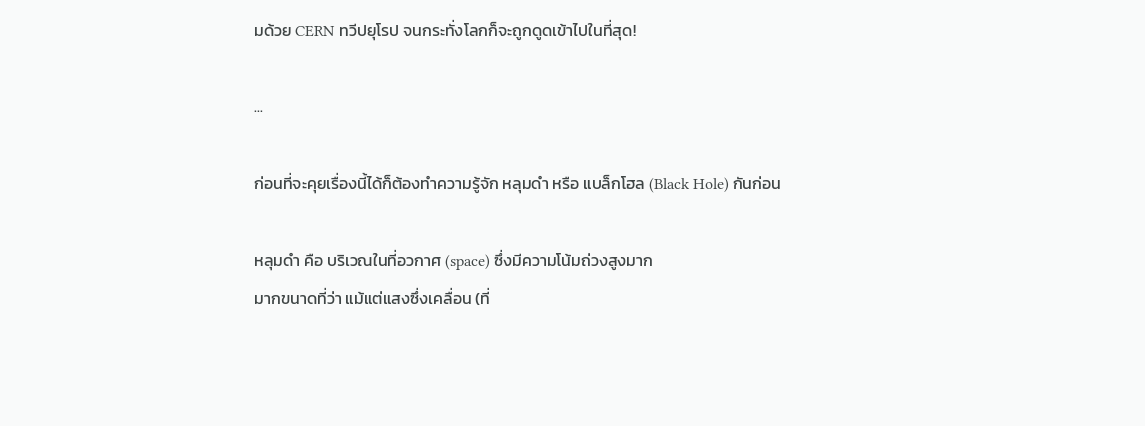มด้วย CERN ทวีปยุโรป จนกระทั่งโลกก็จะถูกดูดเข้าไปในที่สุด!

...

ก่อนที่จะคุยเรื่องนี้ได้ก็ต้องทำความรู้จัก หลุมดำ หรือ แบล็กโฮล (Black Hole) กันก่อน

หลุมดำ คือ บริเวณในที่อวกาศ (space) ซึ่งมีความโน้มถ่วงสูงมาก
มากขนาดที่ว่า แม้แต่แสงซึ่งเคลื่อน (ที่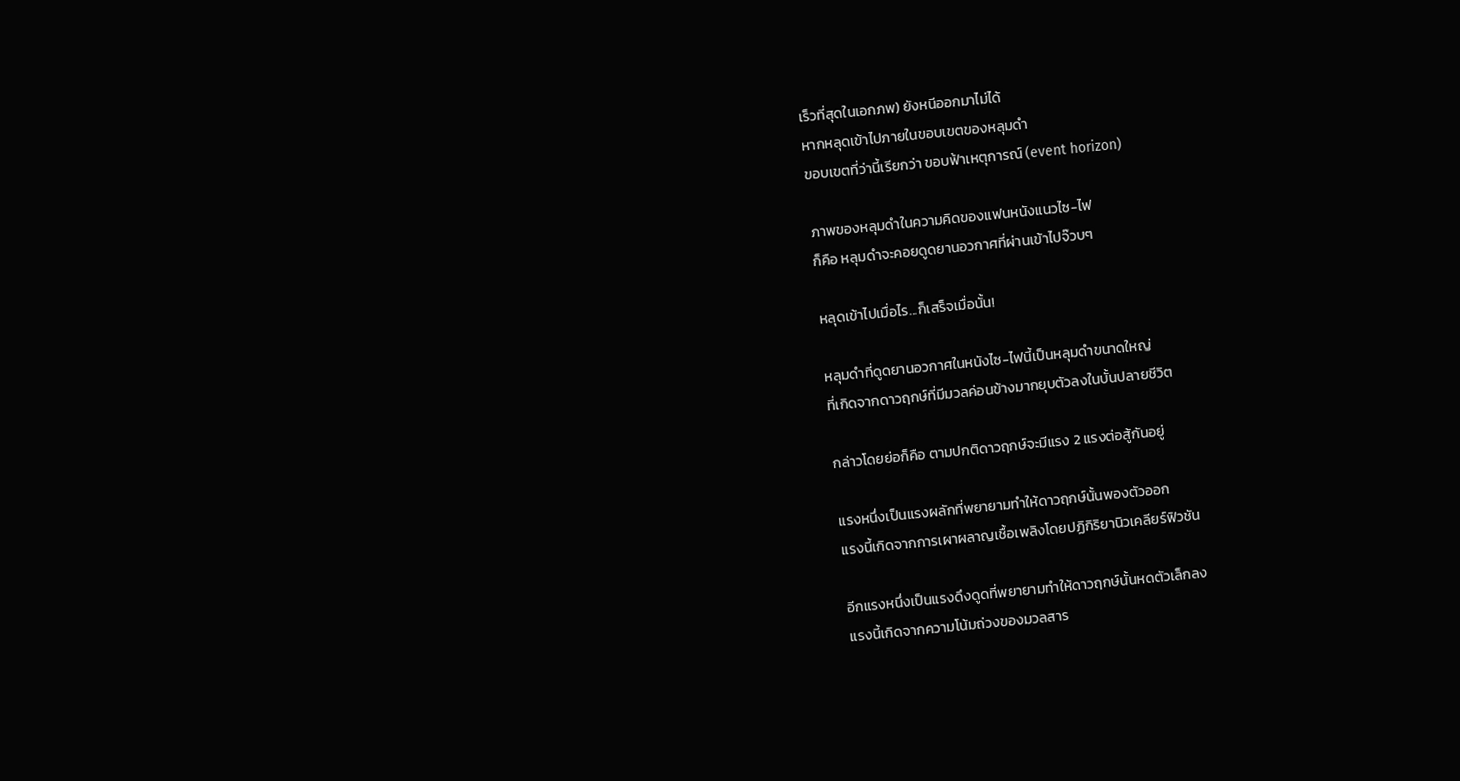เร็วที่สุดในเอกภพ) ยังหนีออกมาไม่ได้
หากหลุดเข้าไปภายในขอบเขตของหลุมดำ
ขอบเขตที่ว่านี้เรียกว่า ขอบฟ้าเหตุการณ์ (event horizon)

ภาพของหลุมดำในความคิดของแฟนหนังแนวไซ-ไฟ
ก็คือ หลุมดำจะคอยดูดยานอวกาศที่ผ่านเข้าไปจ๊วบๆ

หลุดเข้าไปเมื่อไร...ก็เสร็จเมื่อนั้น!

หลุมดำที่ดูดยานอวกาศในหนังไซ-ไฟนี้เป็นหลุมดำขนาดใหญ่
ที่เกิดจากดาวฤกษ์ที่มีมวลค่อนข้างมากยุบตัวลงในบั้นปลายชีวิต

กล่าวโดยย่อก็คือ ตามปกติดาวฤกษ์จะมีแรง 2 แรงต่อสู้กันอยู่

แรงหนึ่งเป็นแรงผลักที่พยายามทำให้ดาวฤกษ์นั้นพองตัวออก
แรงนี้เกิดจากการเผาผลาญเชื้อเพลิงโดยปฏิกิริยานิวเคลียร์ฟิวชัน

อีกแรงหนึ่งเป็นแรงดึงดูดที่พยายามทำให้ดาวฤกษ์นั้นหดตัวเล็กลง
แรงนี้เกิดจากความโน้มถ่วงของมวลสาร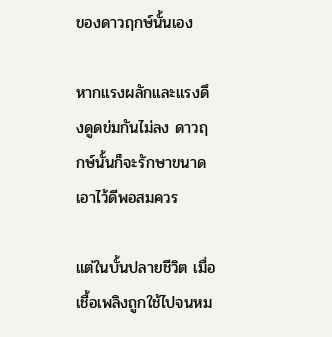ของดาวฤกษ์นั้นเอง

หากแรงผลักและแรงดึงดูดข่มกันไม่ลง ดาวฤกษ์นั้นก็จะรักษาขนาดเอาไว้ดีพอสมควร

แต่ในบั้นปลายชีวิต เมื่อเชื้อเพลิงถูกใช้ไปจนหม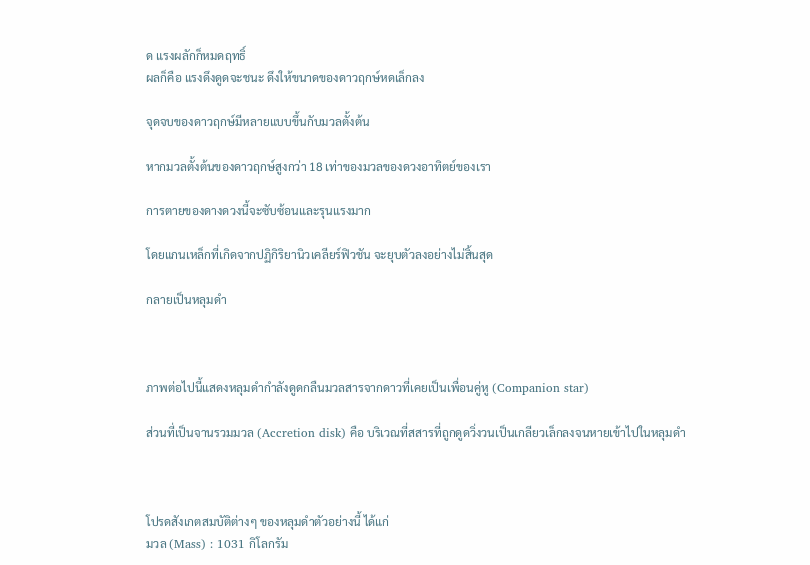ด แรงผลักก็หมดฤทธิ์
ผลก็คือ แรงดึงดูดจะชนะ ดึงให้ขนาดของดาวฤกษ์หดเล็กลง

จุดจบของดาวฤกษ์มีหลายแบบขึ้นกับมวลตั้งต้น

หากมวลตั้งต้นของดาวฤกษ์สูงกว่า 18 เท่าของมวลของดวงอาทิตย์ของเรา

การตายของดางดวงนี้จะซับซ้อนและรุนแรงมาก

โดยแกนเหล็กที่เกิดจากปฏิกิริยานิวเคลียร์ฟิวชัน จะยุบตัวลงอย่างไม่สิ้นสุด

กลายเป็นหลุมดำ



ภาพต่อไปนี้แสดงหลุมดำกำลังดูดกลืนมวลสารจากดาวที่เคยเป็นเพื่อนคู่หู (Companion star)

ส่วนที่เป็นจานรวมมวล (Accretion disk) คือ บริเวณที่สสารที่ถูกดูดวิ่งวนเป็นเกลียวเล็กลงจนหายเข้าไปในหลุมดำ



โปรดสังเกตสมบัติต่างๆ ของหลุมดำตัวอย่างนี้ ได้แก่
มวล (Mass) : 1031 กิโลกรัม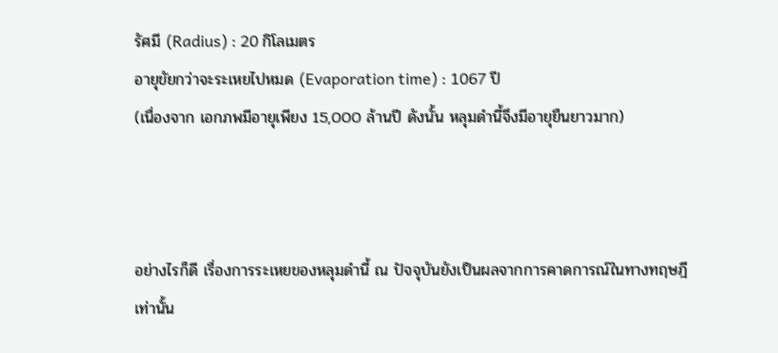รัศมี (Radius) : 20 กิโลเมตร
อายุขัยกว่าจะระเหยไปหมด (Evaporation time) : 1067 ปี
(เนื่องจาก เอกภพมีอายุเพียง 15,000 ล้านปี ดังนั้น หลุมดำนี้จึงมีอายุยืนยาวมาก)



อย่างไรก็ดี เรื่องการระเหยของหลุมดำนี้ ณ ปัจจุบันยังเป็นผลจากการคาดการณ์ในทางทฤษฎีเท่านั้น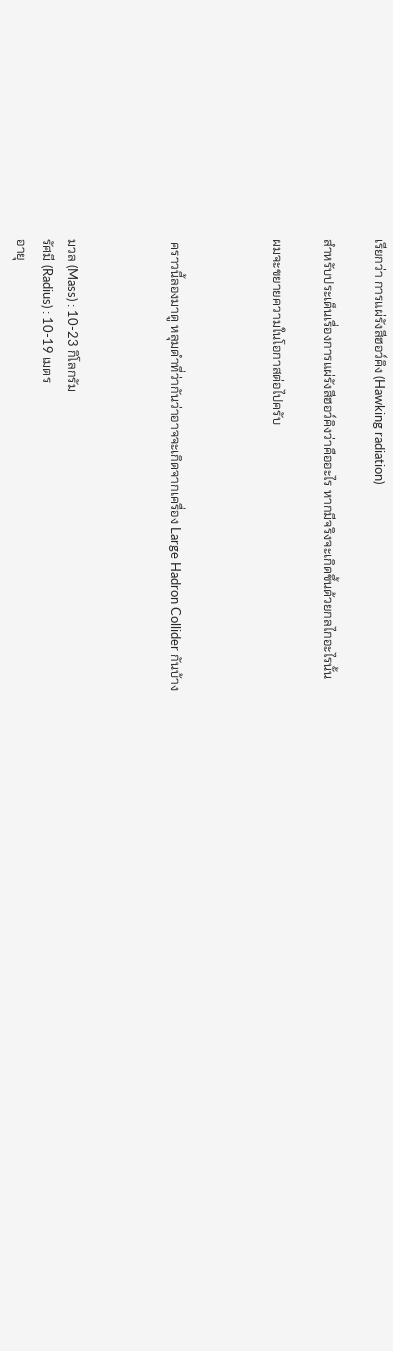เรียกว่า การแผ่รังสีฮอว์คิง (Hawking radiation)

สำหรับประเด็นเรื่องการแผ่รังสีฮอว์คิงว่าคืออะไร หากมีจริงจะเกิดขึ้นด้วยกลไกอะไรนั้น

ผมจะขยายความในโอกาสต่อไปครับ



 คราวนี้ลองมาดู หลุมดำที่ว่ากันว่าอาจจะเกิดจากเครื่อง Large Hadron Collider กันบ้าง



มวล (Mass) : 10-23 กิโลกรัม
รัศมี (Radius) : 10-19 เมตร
อายุ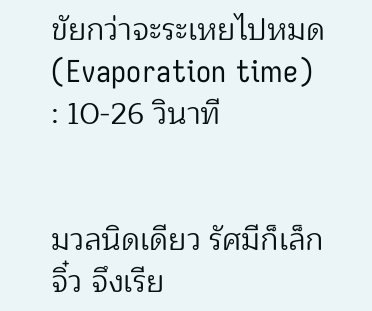ขัยกว่าจะระเหยไปหมด (Evaporation time) : 10-26 วินาที


มวลนิดเดียว รัศมีก็เล็กจิ๋ว จึงเรีย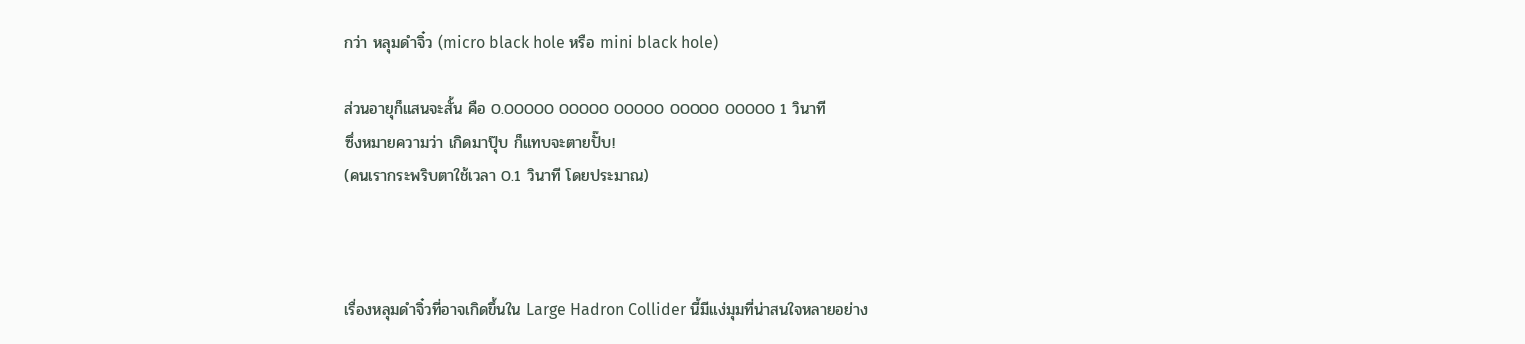กว่า หลุมดำจิ๋ว (micro black hole หรือ mini black hole)

ส่วนอายุก็แสนจะสั้น คือ 0.00000 00000 00000 00000 00000 1 วินาที
ซึ่งหมายความว่า เกิดมาปุ๊บ ก็แทบจะตายปั๊บ!
(คนเรากระพริบตาใช้เวลา 0.1 วินาที โดยประมาณ)



เรื่องหลุมดำจิ๋วที่อาจเกิดขึ้นใน Large Hadron Collider นี้มีแง่มุมที่น่าสนใจหลายอย่าง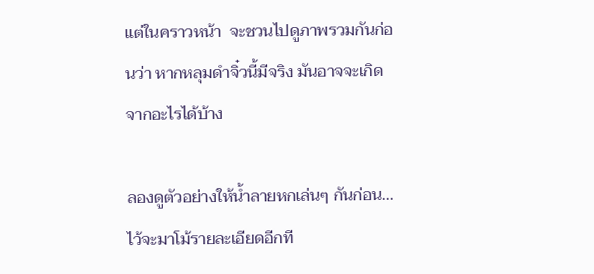แต่ในคราวหน้า  จะชวนไปดูภาพรวมกันก่อนว่า หากหลุมดำจิ๋วนี้มีจริง มันอาจจะเกิดจากอะไรได้บ้าง

ลองดูตัวอย่างให้น้ำลายหกเล่นๆ กันก่อน...ไว้จะมาโม้รายละเอียดอีกที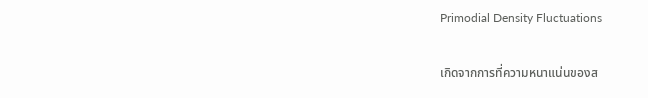Primodial Density Fluctuations

เกิดจากการที่ความหนาแน่นของส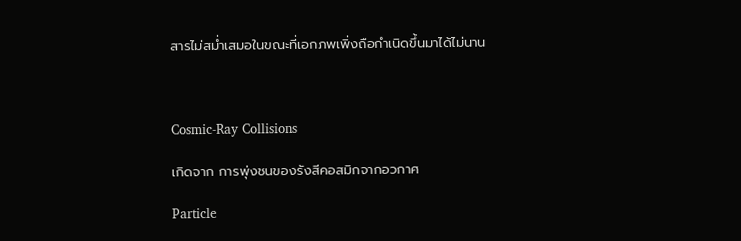สารไม่สม่ำเสมอในขณะที่เอกภพเพิ่งถือกำเนิดขึ้นมาได้ไม่นาน



Cosmic-Ray Collisions

เกิดจาก การพุ่งชนของรังสีคอสมิกจากอวกาศ

Particle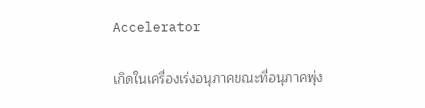Accelerator

เกิดในเครื่องเร่งอนุภาคขณะที่อนุภาคพุ่ง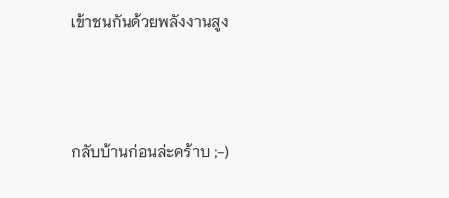เข้าชนกันด้วยพลังงานสูง



กลับบ้านก่อนล่ะคร้าบ ;-)